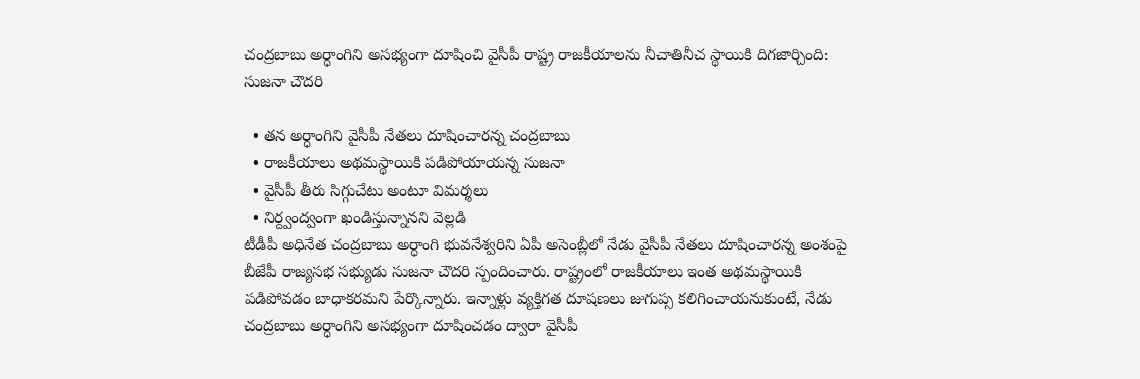చంద్రబాబు అర్ధాంగిని అసభ్యంగా దూషించి వైసీపీ రాష్ట్ర రాజకీయాలను నీచాతినీచ స్థాయికి దిగజార్చింది: సుజనా చౌదరి

  • తన అర్ధాంగిని వైసీపీ నేతలు దూషించారన్న చంద్రబాబు
  • రాజకీయాలు అథమస్థాయికి పడిపోయాయన్న సుజనా
  • వైసీపీ తీరు సిగ్గుచేటు అంటూ విమర్శలు
  • నిర్ద్వంద్వంగా ఖండిస్తున్నానని వెల్లడి
టీడీపీ అధినేత చంద్రబాబు అర్ధాంగి భువనేశ్వరిని ఏపీ అసెంబ్లీలో నేడు వైసీపీ నేతలు దూషించారన్న అంశంపై బీజేపీ రాజ్యసభ సభ్యుడు సుజనా చౌదరి స్పందించారు. రాష్ట్రంలో రాజకీయాలు ఇంత అథమస్థాయికి పడిపోవడం బాధాకరమని పేర్కొన్నారు. ఇన్నాళ్లు వ్యక్తిగత దూషణలు జుగుప్స కలిగించాయనుకుంటే, నేడు చంద్రబాబు అర్ధాంగిని అసభ్యంగా దూషించడం ద్వారా వైసీపీ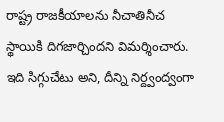రాష్ట్ర రాజకీయాలను నీచాతినీచ స్థాయికి దిగజార్చిందని విమర్శించారు. ఇది సిగ్గుచేటు అని, దీన్ని నిర్ద్వంద్వంగా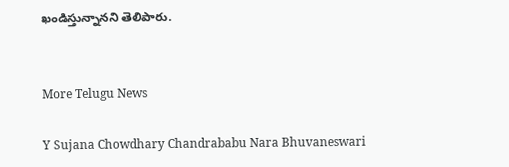ఖండిస్తున్నానని తెలిపారు.


More Telugu News

Y Sujana Chowdhary Chandrababu Nara Bhuvaneswari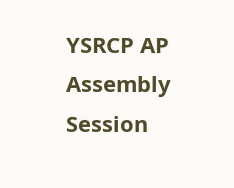YSRCP AP Assembly Session